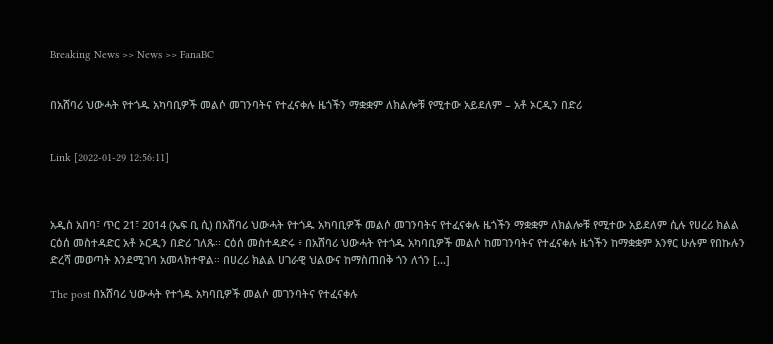Breaking News >> News >> FanaBC


በአሸባሪ ህውሓት የተጎዱ አካባቢዎች መልሶ መገንባትና የተፈናቀሉ ዜጎችን ማቋቋም ለክልሎቹ የሚተው አይደለም – አቶ ኦርዲን በድሪ


Link [2022-01-29 12:56:11]



አዲስ አበባ፣ ጥር 21፣ 2014 (ኤፍ ቢ ሲ) በአሸባሪ ህውሓት የተጎዱ አካባቢዎች መልሶ መገንባትና የተፈናቀሉ ዜጎችን ማቋቋም ለክልሎቹ የሚተው አይደለም ሲሉ የሀረሪ ክልል ርዕሰ መስተዳድር አቶ ኦርዲን በድሪ ገለጹ፡፡ ርዕሰ መስተዳድሩ ፥ በአሸባሪ ህውሓት የተጎዱ አካባቢዎች መልሶ ከመገንባትና የተፈናቀሉ ዜጎችን ከማቋቋም አንፃር ሁሉም የበኩሉን ድረሻ መወጣት እንደሚገባ አመላክተዋል። በሀረሪ ክልል ሀገራዊ ህልውና ከማስጠበቅ ጎን ለጎን […]

The post በአሸባሪ ህውሓት የተጎዱ አካባቢዎች መልሶ መገንባትና የተፈናቀሉ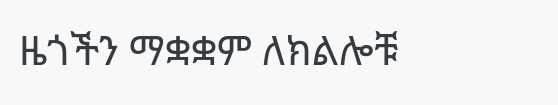ዜጎችን ማቋቋም ለክልሎቹ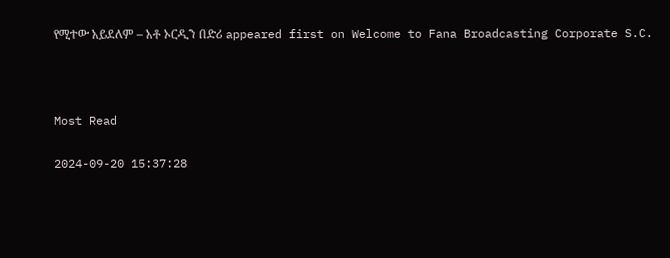የሚተው አይደለም – አቶ ኦርዲን በድሪ appeared first on Welcome to Fana Broadcasting Corporate S.C.



Most Read

2024-09-20 15:37:28